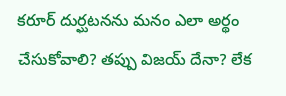కరూర్ దుర్ఘటనను మనం ఎలా అర్థం చేసుకోవాలి? తప్పు విజయ్ దేనా? లేక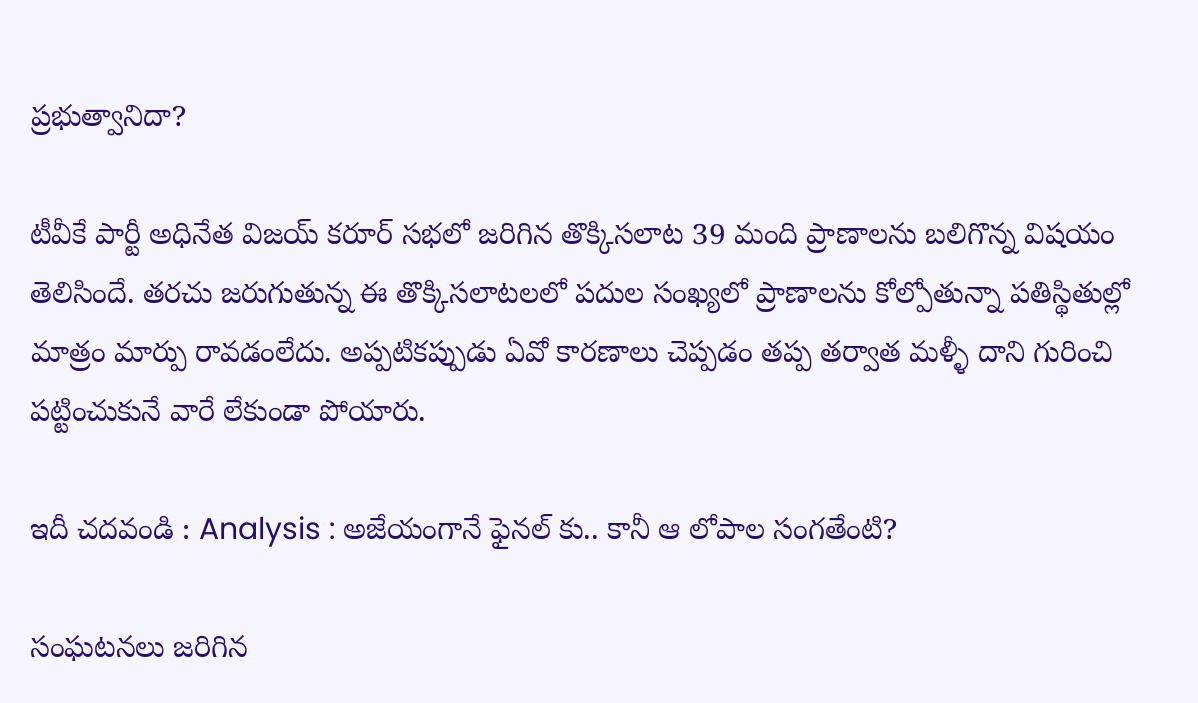ప్రభుత్వానిదా?

టీవీకే పార్టీ అధినేత విజయ్ కరూర్ సభలో జరిగిన తొక్కిసలాట 39 మంది ప్రాణాలను బలిగొన్న విషయం తెలిసిందే. తరచు జరుగుతున్న ఈ తొక్కిసలాటలలో పదుల సంఖ్యలో ప్రాణాలను కోల్పోతున్నా పతిస్థితుల్లో మాత్రం మార్పు రావడంలేదు. అప్పటికప్పుడు ఏవో కారణాలు చెప్పడం తప్ప తర్వాత మళ్ళీ దాని గురించి పట్టించుకునే వారే లేకుండా పోయారు.

ఇదీ చదవండి : Analysis : అజేయంగానే ఫైనల్ కు.. కానీ ఆ లోపాల సంగతేంటి?

సంఘటనలు జరిగిన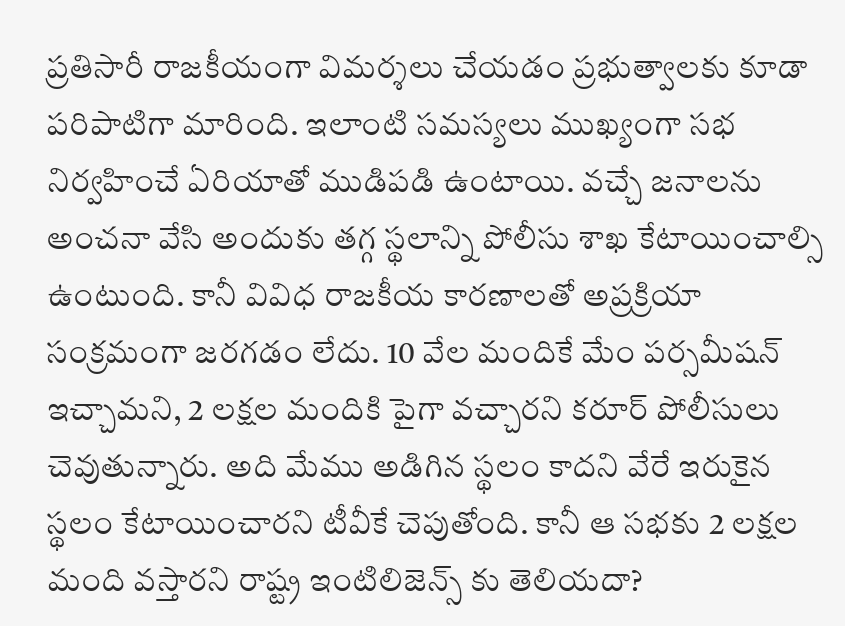ప్రతిసారీ రాజకీయంగా విమర్శలు చేయడం ప్రభుత్వాలకు కూడా పరిపాటిగా మారింది. ఇలాంటి సమస్యలు ముఖ్యంగా సభ నిర్వహించే ఏరియాతో ముడిపడి ఉంటాయి. వచ్చే జనాలను అంచనా వేసి అందుకు తగ్గ స్థలాన్ని పోలీసు శాఖ కేటాయించాల్సి ఉంటుంది. కానీ వివిధ రాజకీయ కారణాలతో అప్రక్రియా సంక్రమంగా జరగడం లేదు. 10 వేల మందికే మేం పర్సమీషన్ ఇచ్చామని, 2 లక్షల మందికి పైగా వచ్చారని కరూర్ పోలీసులు చెవుతున్నారు. అది మేము అడిగిన స్థలం కాదని వేరే ఇరుకైన స్థలం కేటాయించారని టీవీకే చెపుతోంది. కానీ ఆ సభకు 2 లక్షల మంది వస్తారని రాష్ట్ర ఇంటిలిజెన్స్ కు తెలియదా?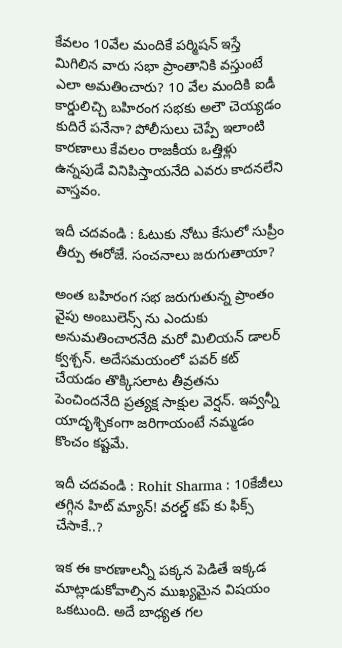కేవలం 10వేల మందికే పర్మిషన్ ఇస్తే మిగిలిన వారు సభా ప్రాంతానికి వస్తుంటే ఎలా అమతించారు? 10 వేల మందికి ఐడీ కార్డులిచ్చి బహిరంగ సభకు అలౌ చెయ్యడం కుదిరే పనేనా? పోలీసులు చెప్పే ఇలాంటి కారణాలు కేవలం రాజకీయ ఒత్తిళ్లు ఉన్నపుడే వినిపిస్తాయనేది ఎవరు కాదనలేని వాస్తవం.

ఇదీ చదవండి : ఓటుకు నోటు కేసులో సుప్రీం తీర్పు ఈరోజే. సంచనాలు జరుగుతాయా?

అంత బహిరంగ సభ జరుగుతున్న ప్రాంతం వైపు అంబులెన్స్ ను ఎందుకు అనుమతించారనేది మరో మిలియన్ డాలర్ క్వశ్చన్. అదేసమయంలో పవర్ కట్ చేయడం తొక్కిసలాట తీవ్రతను పెంచిందనేది ప్రత్యక్ష సాక్షుల వెర్షన్. ఇవ్వన్నీ యాదృశ్చికంగా జరిగాయంటే నమ్మడం కొంచం కష్టమే.

ఇదీ చదవండి : Rohit Sharma : 10కేజీలు తగ్గిన హిట్ మ్యాన్! వరల్డ్ కప్ కు ఫిక్స్ చేసాకే..?

ఇక ఈ కారణాలన్నీ పక్కన పెడితే ఇక్కడ మాట్లాడుకోవాల్సిన ముఖ్యమైన విషయం ఒకటుంది. అదే బాధ్యత గల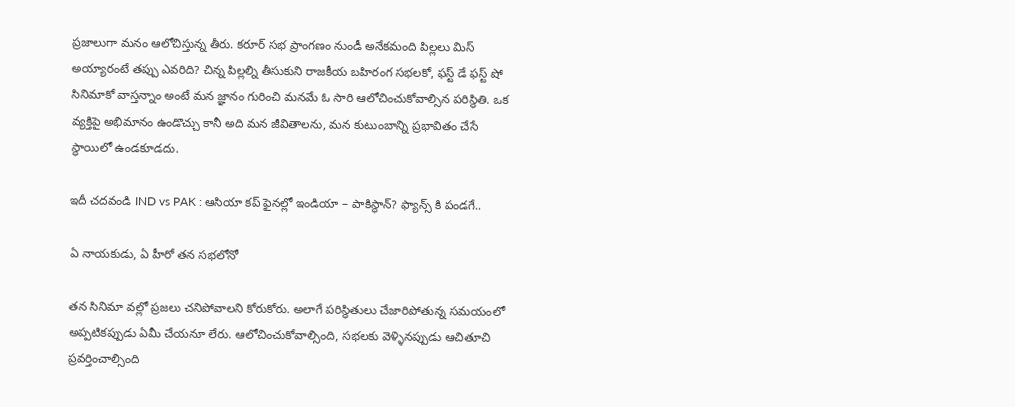ప్రజాలుగా మనం ఆలోచిస్తున్న తీరు. కరూర్ సభ ప్రాంగణం నుండీ అనేకమంది పిల్లలు మిస్ అయ్యారంటే తప్పు ఎవరిది? చిన్న పిల్లల్ని తీసుకుని రాజకీయ బహిరంగ సభలకో, ఫస్ట్ డే ఫస్ట్ షో సినిమాకో వాస్తన్నాం అంటే మన జ్ఞానం గురించి మనమే ఓ సారి ఆలోచించుకోవాల్సిన పరిస్థితి. ఒక వ్యక్తిపై అభిమానం ఉండొచ్చు కానీ అది మన జీవితాలను, మన కుటుంబాన్ని ప్రభావితం చేసే స్థాయిలో ఉండకూడదు.

ఇదీ చదవండి IND vs PAK : ఆసియా కప్ ఫైనల్లో ఇండియా – పాకిస్థాన్? ఫ్యాన్స్ కి పండగే..

ఏ నాయకుడు, ఏ హీరో తన సభలోనో

తన సినిమా వల్లో ప్రజలు చనిపోవాలని కోరుకోరు. అలాగే పరిస్థితులు చేజారిపోతున్న సమయంలో అప్పటికప్పుడు ఏమీ చేయనూ లేరు. ఆలోచించుకోవాల్సింది, సభలకు వెళ్ళినప్పుడు ఆచితూచి ప్రవర్తించాల్సింది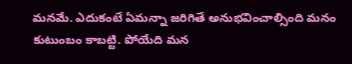మనమే. ఎదుకంటే ఏమన్నా జరిగితే అనుభవించాల్సింది మనం కుటుంబం కాబట్టి. పోయేది మన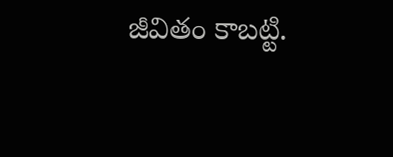జీవితం కాబట్టి.